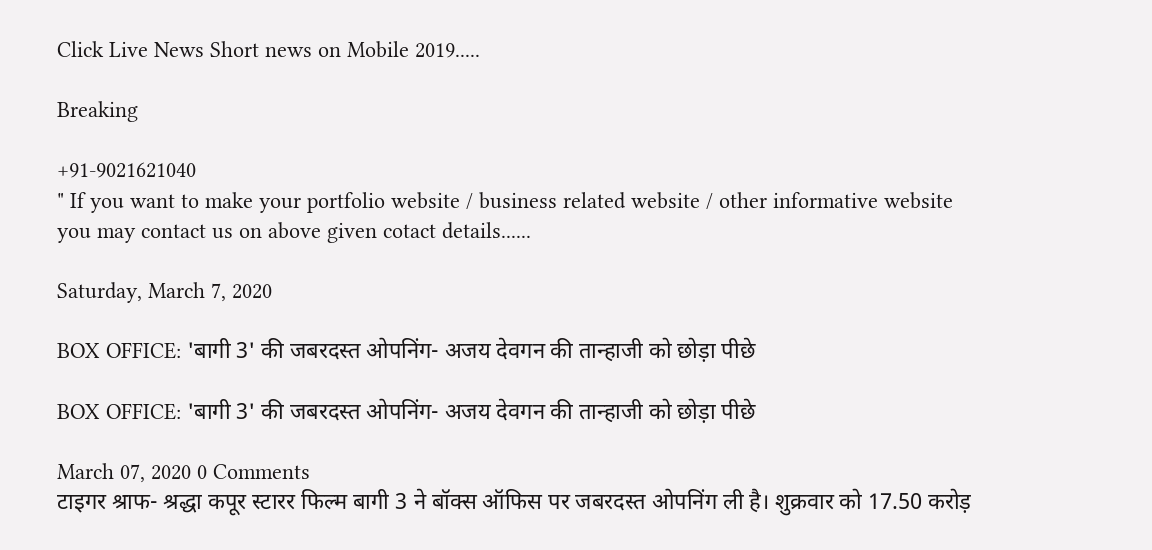Click Live News Short news on Mobile 2019.....

Breaking

+91-9021621040
" If you want to make your portfolio website / business related website / other informative website you may contact us on above given cotact details......

Saturday, March 7, 2020

BOX OFFICE: 'बागी 3' की जबरदस्त ओपनिंग- अजय देवगन की तान्हाजी को छोड़ा पीछे

BOX OFFICE: 'बागी 3' की जबरदस्त ओपनिंग- अजय देवगन की तान्हाजी को छोड़ा पीछे

March 07, 2020 0 Comments
टाइगर श्राफ- श्रद्धा कपूर स्टारर फिल्म बागी 3 ने बॉक्स ऑफिस पर जबरदस्त ओपनिंग ली है। शुक्रवार को 17.50 करोड़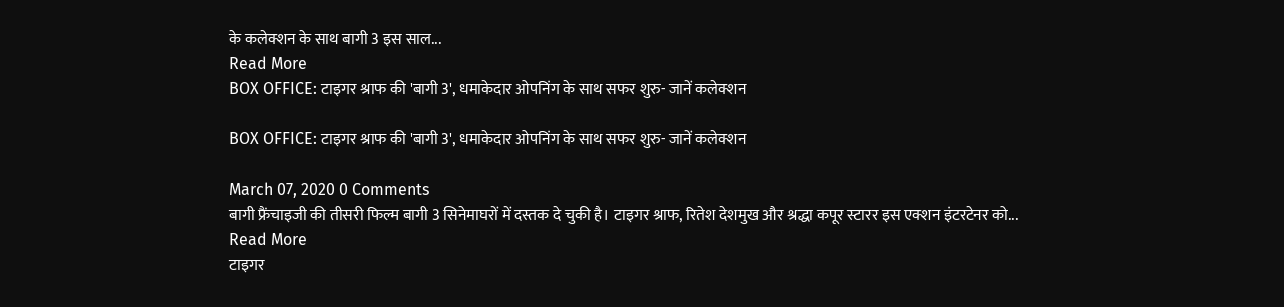के कलेक्शन के साथ बागी 3 इस साल...
Read More
BOX OFFICE: टाइगर श्राफ की 'बागी 3', धमाकेदार ओपनिंग के साथ सफर शुरु- जानें कलेक्शन

BOX OFFICE: टाइगर श्राफ की 'बागी 3', धमाकेदार ओपनिंग के साथ सफर शुरु- जानें कलेक्शन

March 07, 2020 0 Comments
बागी फ्रैंचाइजी की तीसरी फिल्म बागी 3 सिनेमाघरों में दस्तक दे चुकी है। टाइगर श्राफ, रितेश देशमुख और श्रद्धा कपूर स्टारर इस एक्शन इंटरटेनर को...
Read More
टाइगर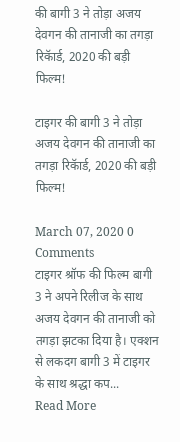की बागी 3 ने तोड़ा अजय देवगन की तानाजी का तगड़ा रिकॅार्ड, 2020 की बड़ी फिल्म!

टाइगर की बागी 3 ने तोड़ा अजय देवगन की तानाजी का तगड़ा रिकॅार्ड, 2020 की बड़ी फिल्म!

March 07, 2020 0 Comments
टाइगर श्रॉफ की फिल्म बागी 3 ने अपने रिलीज के साथ अजय देवगन की तानाजी को तगड़ा झटका दिया है। एक्शन से लकदग बागी 3 में टाइगर के साथ श्रद्धा कप...
Read More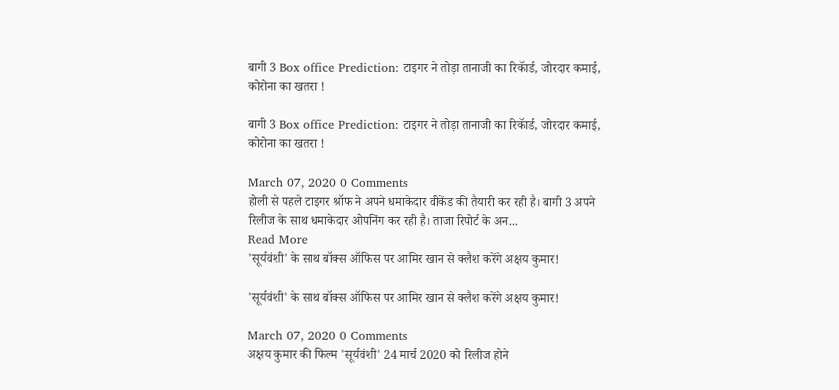बागी 3 Box office Prediction: टाइगर ने तोड़ा तानाजी का रिकॅार्ड, जोरदार कमाई, कोरोना का खतरा !

बागी 3 Box office Prediction: टाइगर ने तोड़ा तानाजी का रिकॅार्ड, जोरदार कमाई, कोरोना का खतरा !

March 07, 2020 0 Comments
होली से पहले टाइगर श्रॉफ ने अपने धमाकेदार वीकेंड की तैयारी कर रही है। बागी 3 अपने रिलीज के साथ धमाकेदार ओपनिंग कर रही है। ताजा रिपोर्ट के अन...
Read More
'सूर्यवंशी' के साथ बॉक्स ऑफिस पर आमिर खान से क्लैश करेंगे अक्षय कुमार!

'सूर्यवंशी' के साथ बॉक्स ऑफिस पर आमिर खान से क्लैश करेंगे अक्षय कुमार!

March 07, 2020 0 Comments
अक्षय कुमार की फिल्म 'सूर्यवंशी' 24 मार्च 2020 को रिलीज होने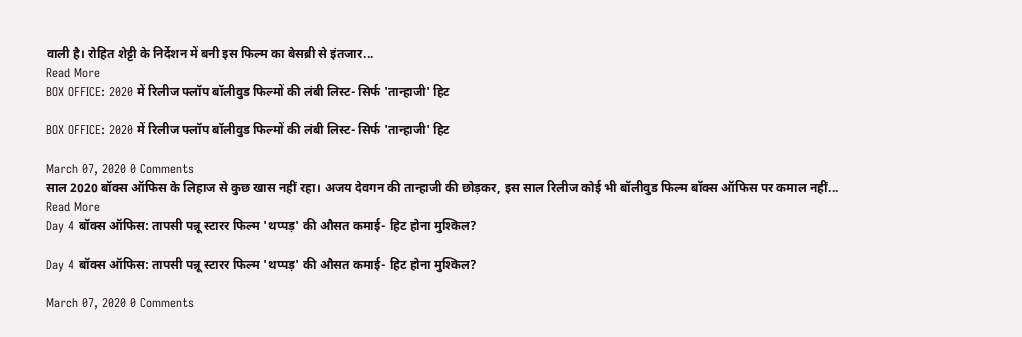वाली है। रोहित शेट्टी के निर्देशन में बनी इस फिल्म का बेसब्री से इंतजार...
Read More
BOX OFFICE: 2020 में रिलीज फ्लॉप बॉलीवुड फिल्मों की लंबी लिस्ट- सिर्फ 'तान्हाजी' हिट

BOX OFFICE: 2020 में रिलीज फ्लॉप बॉलीवुड फिल्मों की लंबी लिस्ट- सिर्फ 'तान्हाजी' हिट

March 07, 2020 0 Comments
साल 2020 बॉक्स ऑफिस के लिहाज से कुछ खास नहीं रहा। अजय देवगन की तान्हाजी की छोड़कर, इस साल रिलीज कोई भी बॉलीवुड फिल्म बॉक्स ऑफिस पर कमाल नहीं...
Read More
Day 4 बॉक्स ऑफिस: तापसी पन्नू स्टारर फिल्म 'थप्पड़' की औसत कमाई- हिट होना मुश्किल?

Day 4 बॉक्स ऑफिस: तापसी पन्नू स्टारर फिल्म 'थप्पड़' की औसत कमाई- हिट होना मुश्किल?

March 07, 2020 0 Comments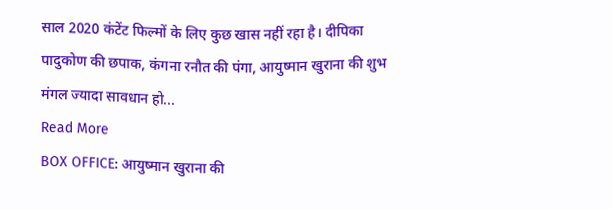साल 2020 कंटेंट फिल्मों के लिए कुछ खास नहीं रहा है। दीपिका पादुकोण की छपाक, कंगना रनौत की पंगा, आयुष्मान खुराना की शुभ मंगल ज्यादा सावधान हो...
Read More
BOX OFFICE: आयुष्मान खुराना की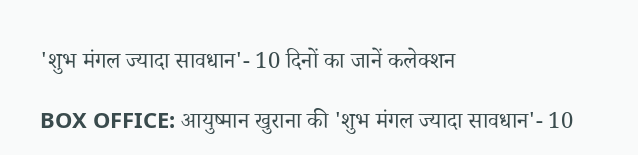'शुभ मंगल ज्यादा सावधान'- 10 दिनों का जानें कलेक्शन

BOX OFFICE: आयुष्मान खुराना की 'शुभ मंगल ज्यादा सावधान'- 10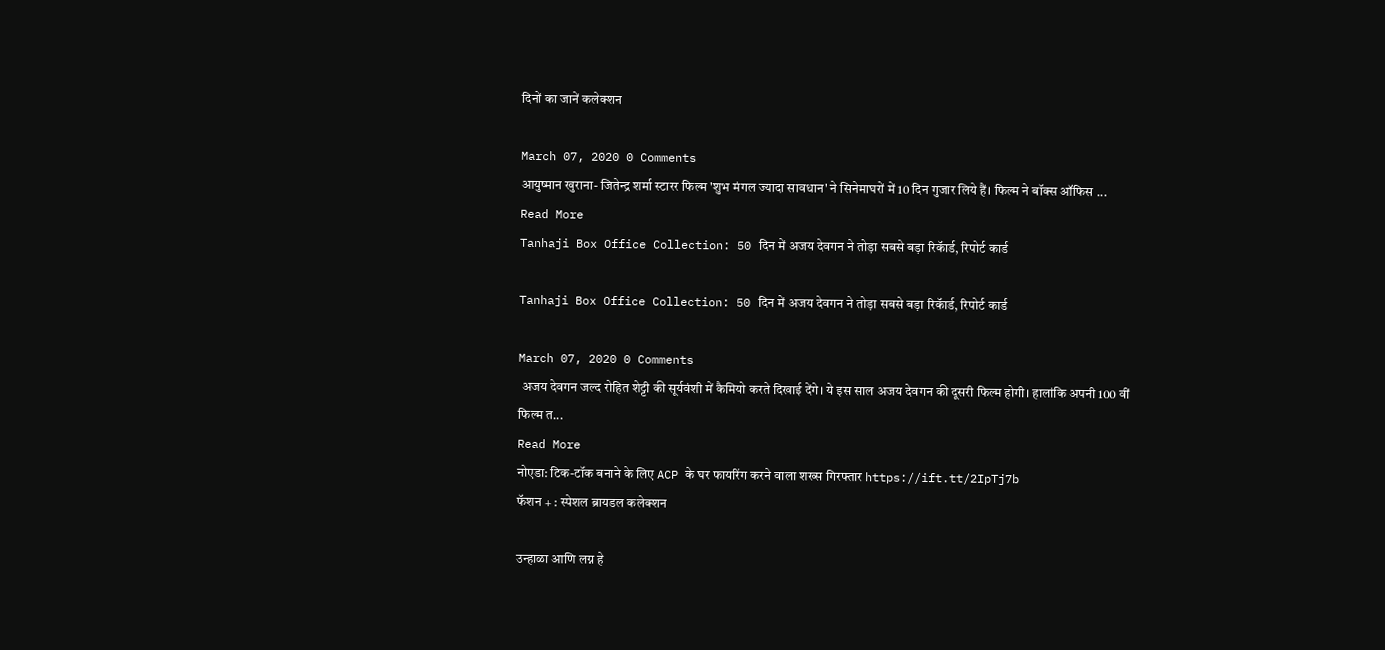दिनों का जानें कलेक्शन

March 07, 2020 0 Comments
आयुष्मान खुराना- जितेन्द्र शर्मा स्टारर फिल्म 'शुभ मंगल ज्यादा सावधान' ने सिनेमाघरों में 10 दिन गुजार लिये हैं। फिल्म ने बॉक्स ऑफिस ...
Read More
Tanhaji Box Office Collection: 50 दिन में अजय देवगन ने तोड़ा सबसे बड़ा रिकॅार्ड, रिपोर्ट कार्ड

Tanhaji Box Office Collection: 50 दिन में अजय देवगन ने तोड़ा सबसे बड़ा रिकॅार्ड, रिपोर्ट कार्ड

March 07, 2020 0 Comments
 अजय देवगन जल्द रोहित शेट्टी की सूर्यवंशी में कैमियो करते दिखाई देंगे। ये इस साल अजय देवगन की दूसरी फिल्म होगी। हालांकि अपनी 100 वीं फिल्म त...
Read More
नोएडा: टिक-टॉक बनाने के लिए ACP के घर फायरिंग करने वाला शख्स गिरफ्तार https://ift.tt/2IpTj7b
फॅशन + : स्पेशल ब्रायडल कलेक्शन

उन्हाळा आणि लग्न हे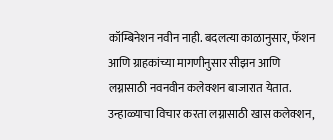कॉम्बिनेशन नवीन नाही. बदलत्या काळानुसार, फॅशन आणि ग्राहकांच्या मागणीनुसार सीझन आणि लग्नासाठी नवनवीन कलेक्शन बाजारात येतात. उन्हाळ्याचा विचार करता लग्नासाठी खास कलेक्शन,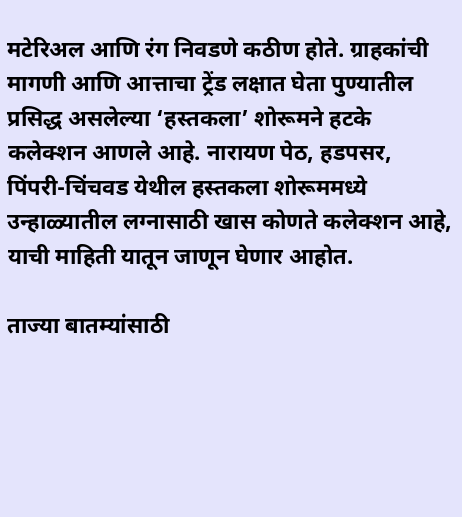मटेरिअल आणि रंग निवडणे कठीण होते. ग्राहकांची मागणी आणि आत्ताचा ट्रेंड लक्षात घेता पुण्यातील प्रसिद्ध असलेल्या ‘हस्तकला’ शोरूमने हटके कलेक्शन आणले आहे. नारायण पेठ, हडपसर, पिंपरी-चिंचवड येथील हस्तकला शोरूममध्ये उन्हाळ्यातील लग्नासाठी खास कोणते कलेक्शन आहे, याची माहिती यातून जाणून घेणार आहोत.

ताज्या बातम्यांसाठी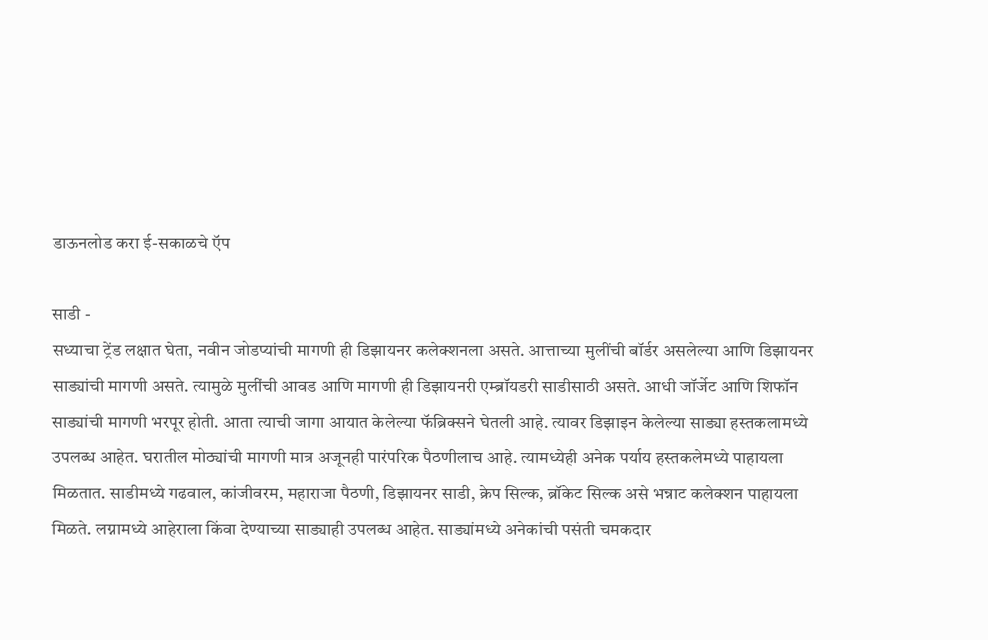डाऊनलोड करा ई-सकाळचे ऍप

साडी -
सध्याचा ट्रेंड लक्षात घेता, नवीन जोडप्यांची मागणी ही डिझायनर कलेक्शनला असते. आत्ताच्या मुलींची बॉर्डर असलेल्या आणि डिझायनर साड्यांची मागणी असते. त्यामुळे मुलींची आवड आणि मागणी ही डिझायनरी एम्ब्रॉयडरी साडीसाठी असते. आधी जॉर्जेट आणि शिफॉन साड्यांची मागणी भरपूर होती. आता त्याची जागा आयात केलेल्या फॅब्रिक्सने घेतली आहे. त्यावर डिझाइन केलेल्या साड्या हस्तकलामध्ये उपलब्ध आहेत. घरातील मोठ्यांची मागणी मात्र अजूनही पारंपरिक पैठणीलाच आहे. त्यामध्येही अनेक पर्याय हस्तकलेमध्ये पाहायला मिळतात. साडीमध्ये गढवाल, कांजीवरम, महाराजा पैठणी, डिझायनर साडी, क्रेप सिल्क, ब्रॉकेट सिल्क असे भन्नाट कलेक्शन पाहायला मिळते. लग्नामध्ये आहेराला किंवा देण्याच्या साड्याही उपलब्ध आहेत. साड्यांमध्ये अनेकांची पसंती चमकदार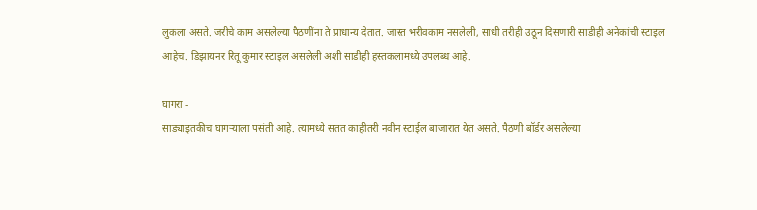लुकला असते. जरीचे काम असलेल्या पैठणींना ते प्राधान्य देतात. जास्त भरीवकाम नसलेली, साधी तरीही उठून दिसणारी साडीही अनेकांची स्टाइल आहेच. डिझायनर रितू कुमार स्टाइल असलेली अशी साडीही हस्तकलामध्ये उपलब्ध आहे.

घागरा -
साड्याइतकीच घागऱ्याला पसंती आहे. त्यामध्ये सतत काहीतरी नवीन स्टाईल बाजारात येत असते. पैठणी बॉर्डर असलेल्या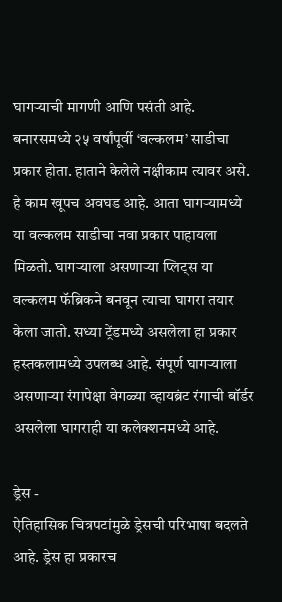घागऱ्याची मागणी आणि पसंती आहे. बनारसमध्ये २५ वर्षांपूर्वी ‘वल्कलम’ साडीचा प्रकार होता. हाताने केलेले नक्षीकाम त्यावर असे. हे काम खूपच अवघड आहे. आता घागऱ्यामध्ये या वल्कलम साडीचा नवा प्रकार पाहायला मिळतो. घागऱ्याला असणाऱ्या प्लिट्स या वल्कलम फॅब्रिकने बनवून त्याचा घागरा तयार केला जातो. सध्या ट्रेंडमध्ये असलेला हा प्रकार हस्तकलामध्ये उपलब्ध आहे. संपूर्ण घागऱ्याला असणाऱ्या रंगापेक्षा वेगळ्या व्हायब्रंट रंगाची बॉर्डर असलेला घागराही या कलेक्शनमध्ये आहे.

ड्रेस -
ऐतिहासिक चित्रपटांमुळे ड्रेसची परिभाषा बदलते आहे. ड्रेस हा प्रकारच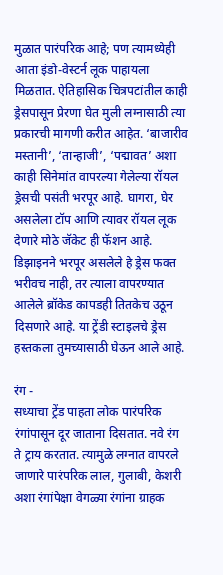मुळात पारंपरिक आहे; पण त्यामध्येही आता इंडो-वेस्टर्न लूक पाहायला मिळतात. ऐतिहासिक चित्रपटांतील काही ड्रेसपासून प्रेरणा घेत मुली लग्नासाठी त्या प्रकारची मागणी करीत आहेत. ‘बाजारीव मस्तानी’, ‘तान्हाजी’, ‘पद्मावत’ अशा काही सिनेमांत वापरल्या गेलेल्या रॉयल ड्रेसची पसंती भरपूर आहे. घागरा, घेर असलेला टॉप आणि त्यावर रॉयल लूक देणारे मोठे जॅकेट ही फॅशन आहे. डिझाइनने भरपूर असलेले हे ड्रेस फक्त भरीवच नाही, तर त्याला वापरण्यात आलेले ब्रॉकेड कापडही तितकेच उठून दिसणारे आहे. या ट्रेंडी स्टाइलचे ड्रेस हस्तकला तुमच्यासाठी घेऊन आले आहे.

रंग -
सध्याचा ट्रेंड पाहता लोक पारंपरिक रंगांपासून दूर जाताना दिसतात. नवे रंग ते ट्राय करतात. त्यामुळे लग्नात वापरले जाणारे पारंपरिक लाल, गुलाबी, केशरी अशा रंगांपेक्षा वेगळ्या रंगांना ग्राहक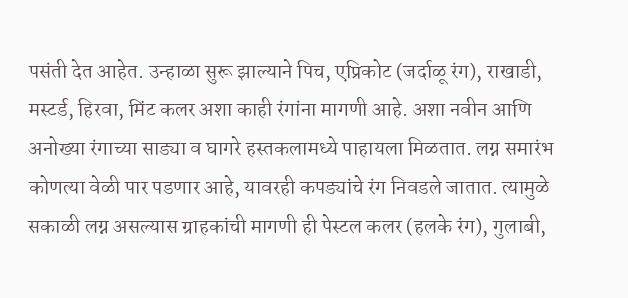पसंती देत आहेत. उन्हाळा सुरू झाल्याने पिच, एप्रिकोट (जर्दाळू रंग), राखाडी, मस्टर्ड, हिरवा, मिंट कलर अशा काही रंगांना मागणी आहे. अशा नवीन आणि अनोख्या रंगाच्या साड्या व घागरे हस्तकलामध्ये पाहायला मिळतात. लग्न समारंभ कोणत्या वेळी पार पडणार आहे, यावरही कपड्यांचे रंग निवडले जातात. त्यामुळे सकाळी लग्न असल्यास ग्राहकांची मागणी ही पेस्टल कलर (हलके रंग), गुलाबी,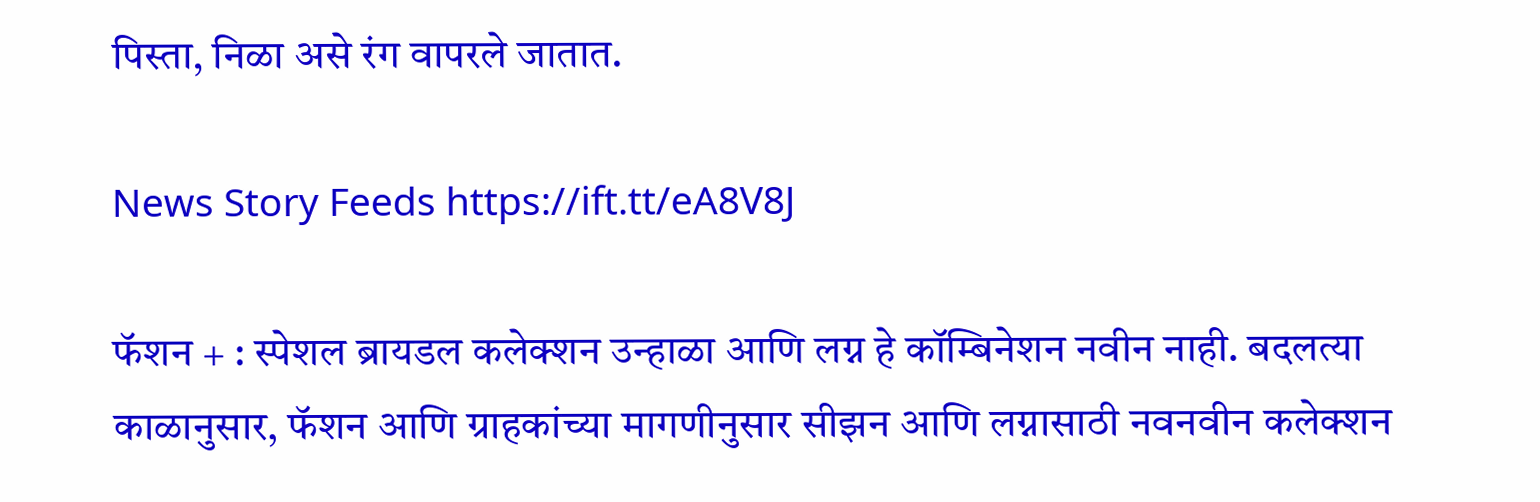पिस्ता, निळा असे रंग वापरले जातात.

News Story Feeds https://ift.tt/eA8V8J

फॅशन + : स्पेशल ब्रायडल कलेक्शन उन्हाळा आणि लग्न हे कॉम्बिनेशन नवीन नाही. बदलत्या काळानुसार, फॅशन आणि ग्राहकांच्या मागणीनुसार सीझन आणि लग्नासाठी नवनवीन कलेक्शन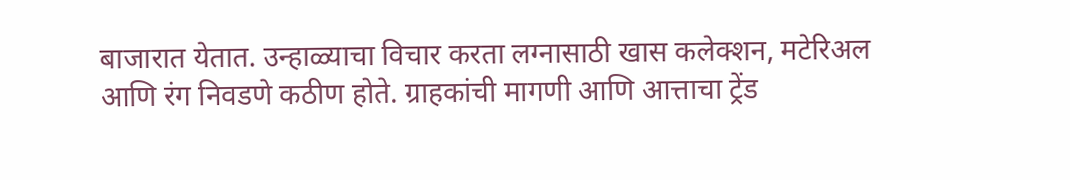बाजारात येतात. उन्हाळ्याचा विचार करता लग्नासाठी खास कलेक्शन, मटेरिअल आणि रंग निवडणे कठीण होते. ग्राहकांची मागणी आणि आत्ताचा ट्रेंड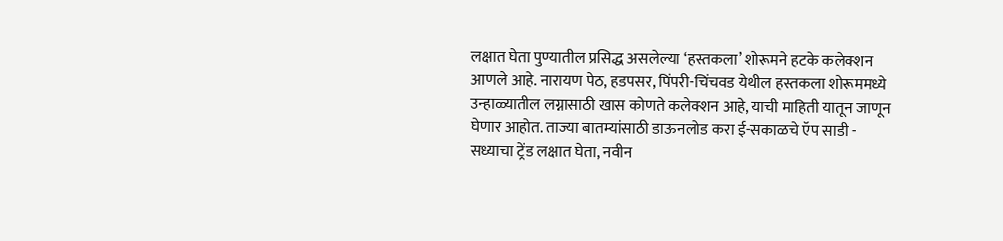लक्षात घेता पुण्यातील प्रसिद्ध असलेल्या ‘हस्तकला’ शोरूमने हटके कलेक्शन आणले आहे. नारायण पेठ, हडपसर, पिंपरी-चिंचवड येथील हस्तकला शोरूममध्ये उन्हाळ्यातील लग्नासाठी खास कोणते कलेक्शन आहे, याची माहिती यातून जाणून घेणार आहोत. ताज्या बातम्यांसाठी डाऊनलोड करा ई-सकाळचे ऍप साडी - सध्याचा ट्रेंड लक्षात घेता, नवीन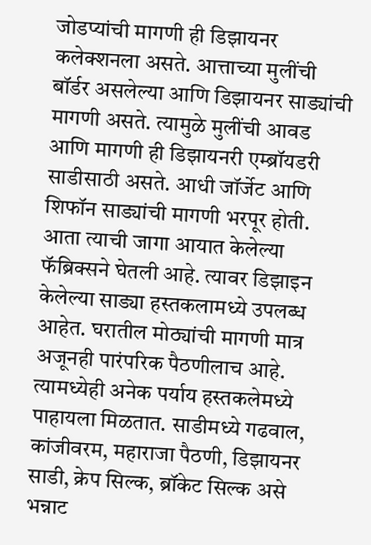जोडप्यांची मागणी ही डिझायनर कलेक्शनला असते. आत्ताच्या मुलींची बॉर्डर असलेल्या आणि डिझायनर साड्यांची मागणी असते. त्यामुळे मुलींची आवड आणि मागणी ही डिझायनरी एम्ब्रॉयडरी साडीसाठी असते. आधी जॉर्जेट आणि शिफॉन साड्यांची मागणी भरपूर होती. आता त्याची जागा आयात केलेल्या फॅब्रिक्सने घेतली आहे. त्यावर डिझाइन केलेल्या साड्या हस्तकलामध्ये उपलब्ध आहेत. घरातील मोठ्यांची मागणी मात्र अजूनही पारंपरिक पैठणीलाच आहे. त्यामध्येही अनेक पर्याय हस्तकलेमध्ये पाहायला मिळतात. साडीमध्ये गढवाल, कांजीवरम, महाराजा पैठणी, डिझायनर साडी, क्रेप सिल्क, ब्रॉकेट सिल्क असे भन्नाट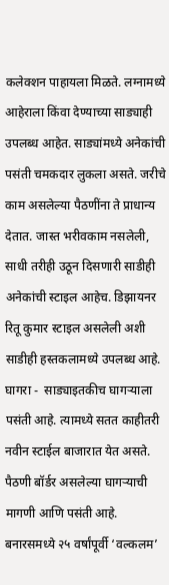कलेक्शन पाहायला मिळते. लग्नामध्ये आहेराला किंवा देण्याच्या साड्याही उपलब्ध आहेत. साड्यांमध्ये अनेकांची पसंती चमकदार लुकला असते. जरीचे काम असलेल्या पैठणींना ते प्राधान्य देतात. जास्त भरीवकाम नसलेली, साधी तरीही उठून दिसणारी साडीही अनेकांची स्टाइल आहेच. डिझायनर रितू कुमार स्टाइल असलेली अशी साडीही हस्तकलामध्ये उपलब्ध आहे. घागरा -  साड्याइतकीच घागऱ्याला पसंती आहे. त्यामध्ये सतत काहीतरी नवीन स्टाईल बाजारात येत असते. पैठणी बॉर्डर असलेल्या घागऱ्याची मागणी आणि पसंती आहे. बनारसमध्ये २५ वर्षांपूर्वी ‘वल्कलम’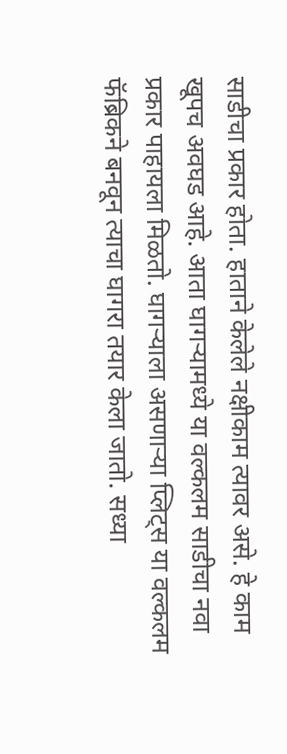साडीचा प्रकार होता. हाताने केलेले नक्षीकाम त्यावर असे. हे काम खूपच अवघड आहे. आता घागऱ्यामध्ये या वल्कलम साडीचा नवा प्रकार पाहायला मिळतो. घागऱ्याला असणाऱ्या प्लिट्स या वल्कलम फॅब्रिकने बनवून त्याचा घागरा तयार केला जातो. सध्या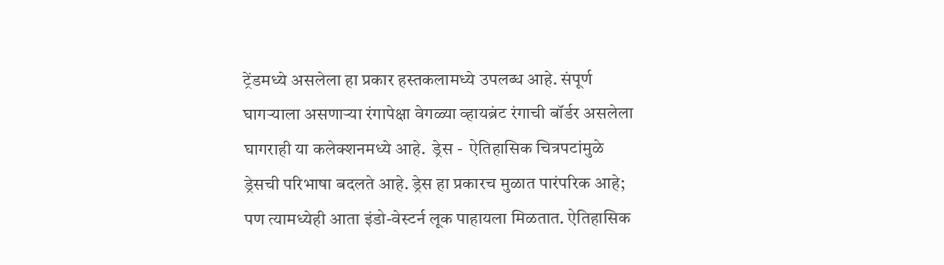ट्रेंडमध्ये असलेला हा प्रकार हस्तकलामध्ये उपलब्ध आहे. संपूर्ण घागऱ्याला असणाऱ्या रंगापेक्षा वेगळ्या व्हायब्रंट रंगाची बॉर्डर असलेला घागराही या कलेक्शनमध्ये आहे.  ड्रेस -  ऐतिहासिक चित्रपटांमुळे ड्रेसची परिभाषा बदलते आहे. ड्रेस हा प्रकारच मुळात पारंपरिक आहे; पण त्यामध्येही आता इंडो-वेस्टर्न लूक पाहायला मिळतात. ऐतिहासिक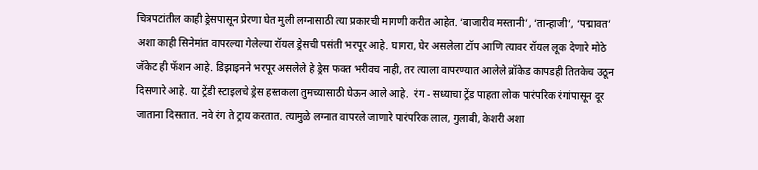चित्रपटांतील काही ड्रेसपासून प्रेरणा घेत मुली लग्नासाठी त्या प्रकारची मागणी करीत आहेत. ‘बाजारीव मस्तानी’, ‘तान्हाजी’, ‘पद्मावत’ अशा काही सिनेमांत वापरल्या गेलेल्या रॉयल ड्रेसची पसंती भरपूर आहे. घागरा, घेर असलेला टॉप आणि त्यावर रॉयल लूक देणारे मोठे जॅकेट ही फॅशन आहे. डिझाइनने भरपूर असलेले हे ड्रेस फक्त भरीवच नाही, तर त्याला वापरण्यात आलेले ब्रॉकेड कापडही तितकेच उठून दिसणारे आहे. या ट्रेंडी स्टाइलचे ड्रेस हस्तकला तुमच्यासाठी घेऊन आले आहे.  रंग - सध्याचा ट्रेंड पाहता लोक पारंपरिक रंगांपासून दूर जाताना दिसतात. नवे रंग ते ट्राय करतात. त्यामुळे लग्नात वापरले जाणारे पारंपरिक लाल, गुलाबी, केशरी अशा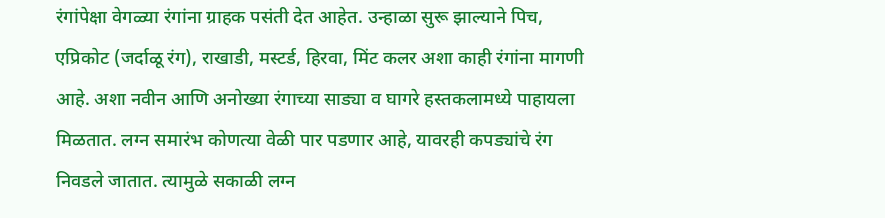रंगांपेक्षा वेगळ्या रंगांना ग्राहक पसंती देत आहेत. उन्हाळा सुरू झाल्याने पिच, एप्रिकोट (जर्दाळू रंग), राखाडी, मस्टर्ड, हिरवा, मिंट कलर अशा काही रंगांना मागणी आहे. अशा नवीन आणि अनोख्या रंगाच्या साड्या व घागरे हस्तकलामध्ये पाहायला मिळतात. लग्न समारंभ कोणत्या वेळी पार पडणार आहे, यावरही कपड्यांचे रंग निवडले जातात. त्यामुळे सकाळी लग्न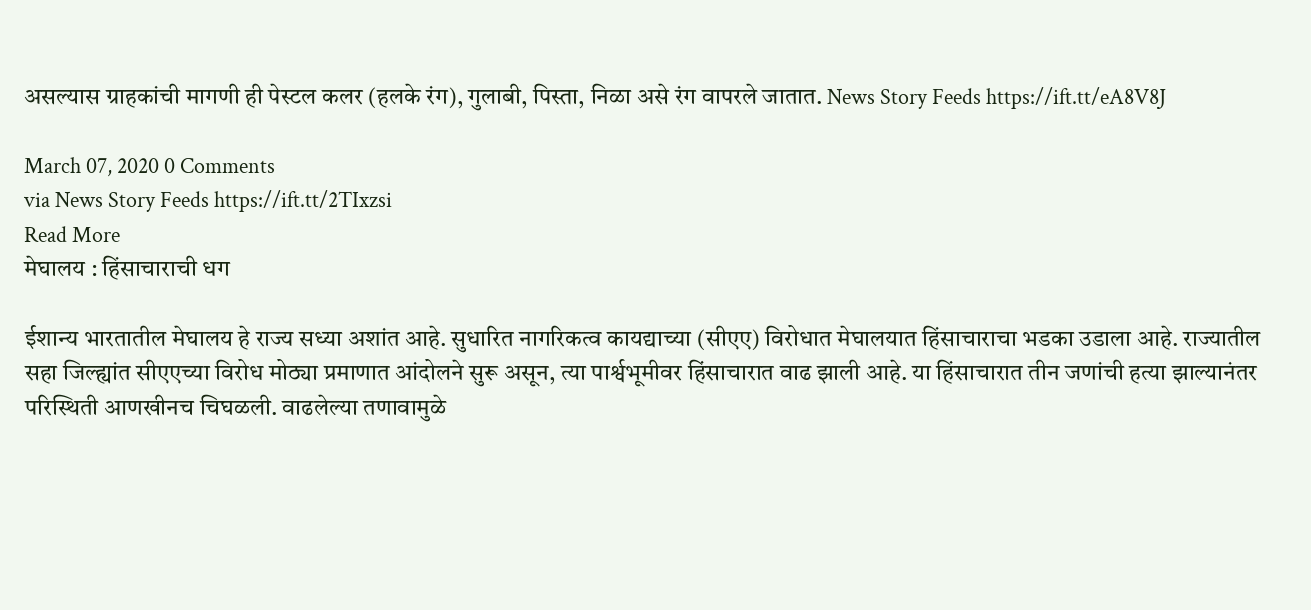असल्यास ग्राहकांची मागणी ही पेस्टल कलर (हलके रंग), गुलाबी, पिस्ता, निळा असे रंग वापरले जातात. News Story Feeds https://ift.tt/eA8V8J

March 07, 2020 0 Comments
via News Story Feeds https://ift.tt/2TIxzsi
Read More
मेघालय : हिंसाचाराची धग

ईशान्य भारतातील मेघालय हे राज्य सध्या अशांत आहे. सुधारित नागरिकत्व कायद्याच्या (सीएए) विरोधात मेघालयात हिंसाचाराचा भडका उडाला आहे. राज्यातील सहा जिल्ह्यांत सीएएच्या विरोध मोठ्या प्रमाणात आंदोलने सुरू असून, त्या पार्श्वभूमीवर हिंसाचारात वाढ झाली आहे. या हिंसाचारात तीन जणांची हत्या झाल्यानंतर परिस्थिती आणखीनच चिघळली. वाढलेल्या तणावामुळे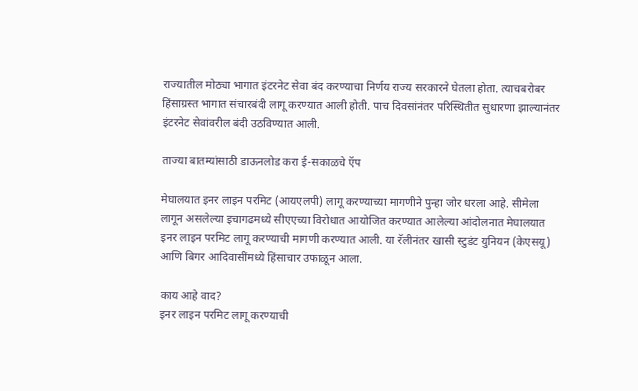राज्यातील मोठ्या भागात इंटरनेट सेवा बंद करण्याचा निर्णय राज्य सरकारने घेतला होता. त्याचबरोबर हिंसाग्रस्त भागात संचारबंदी लागू करण्यात आली होती. पाच दिवसांनंतर परिस्थितीत सुधारणा झाल्यानंतर इंटरनेट सेवांवरील बंदी उठविण्यात आली.

ताज्या बातम्यांसाठी डाऊनलोड करा ई-सकाळचे ऍप

मेघालयात इनर लाइन परमिट (आयएलपी) लागू करण्याच्या मागणीने पुन्हा जोर धरला आहे. सीमेला लागून असलेल्या इचागढमध्ये सीएएच्या विरोधात आयोजित करण्यात आलेल्या आंदोलनात मेघालयात इनर लाइन परमिट लागू करण्याची मागणी करण्यात आली. या रॅलीनंतर खासी स्टुडंट युनियन (केएसयू) आणि बिगर आदिवासींमध्ये हिंसाचार उफाळून आला.

काय आहे वाद?
इनर लाइन परमिट लागू करण्याची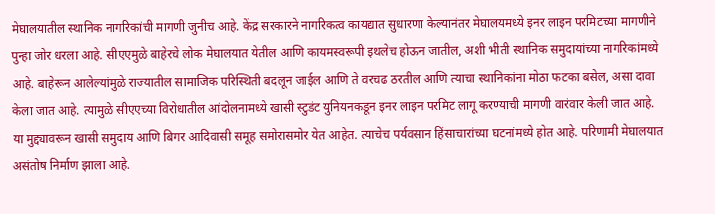मेघालयातील स्थानिक नागरिकांची मागणी जुनीच आहे. केंद्र सरकारने नागरिकत्व कायद्यात सुधारणा केल्यानंतर मेघालयमध्ये इनर लाइन परमिटच्या मागणीने पुन्हा जोर धरला आहे. सीएएमुळे बाहेरचे लोक मेघालयात येतील आणि कायमस्वरूपी इथलेच होऊन जातील, अशी भीती स्थानिक समुदायांच्या नागरिकांमध्ये आहे. बाहेरून आलेल्यांमुळे राज्यातील सामाजिक परिस्थिती बदलून जाईल आणि ते वरचढ ठरतील आणि त्याचा स्थानिकांना मोठा फटका बसेल, असा दावा केला जात आहे. त्यामुळे सीएएच्या विरोधातील आंदोलनामध्ये खासी स्टुडंट युनियनकडून इनर लाइन परमिट लागू करण्याची मागणी वारंवार केली जात आहे. या मुद्द्यावरून खासी समुदाय आणि बिगर आदिवासी समूह समोरासमोर येत आहेत. त्याचेच पर्यवसान हिंसाचारांच्या घटनांमध्ये होत आहे. परिणामी मेघालयात असंतोष निर्माण झाला आहे.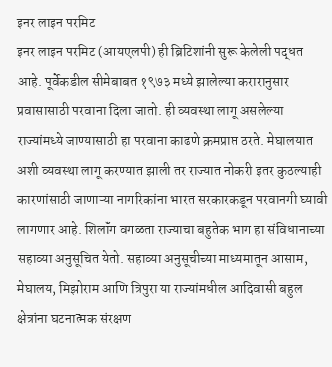इनर लाइन परमिट
इनर लाइन परमिट (आयएलपी) ही ब्रिटिशांनी सुरू केलेली पद्धत आहे. पूर्वेकडील सीमेबाबत १९७३ मध्ये झालेल्या करारानुसार प्रवासासाठी परवाना दिला जातो. ही व्यवस्था लागू असलेल्या राज्यांमध्ये जाण्यासाठी हा परवाना काढणे क्रमप्राप्त ठरते. मेघालयात अशी व्यवस्था लागू करण्यात झाली तर राज्यात नोकरी इतर कुठल्याही कारणांसाठी जाणाऱ्या नागरिकांना भारत सरकारकडून परवानगी घ्यावी लागणार आहे. शिलॉंग वगळता राज्याचा बहुतेक भाग हा संविधानाच्या सहाव्या अनुसूचित येतो. सहाव्या अनुसूचीच्या माध्यमातून आसाम, मेघालय, मिझोराम आणि त्रिपुरा या राज्यांमधील आदिवासी बहुल क्षेत्रांना घटनात्मक संरक्षण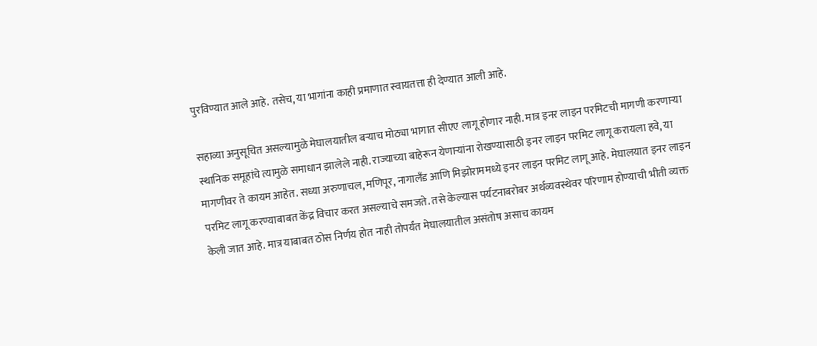पुरविण्यात आले आहे. तसेच, या भागांना काही प्रमाणात स्वायतत्ता ही देण्यात आली आहे.

सहाव्या अनुसूचित असल्यामुळे मेघालयातील बऱ्याच मोठ्या भागात सीएए लागू होणार नाही. मात्र इनर लाइन परमिटची मागणी करणाऱ्या स्थानिक समूहांचे त्यामुळे समाधान झालेले नाही. राज्याच्या बाहेरून येणाऱ्यांना रोखण्यासाठी इनर लाइन परमिट लागू करायला हवे, या मागणीवर ते कायम आहेत. सध्या अरुणाचल, मणिपूर, नागालॅंड आणि मिझोराममध्ये इनर लाइन परमिट लागू आहे. मेघालयात इनर लाइन परमिट लागू करण्याबाबत केंद्र विचार करत असल्याचे समजते. तसे केल्यास पर्यटनाबरोबर अर्थव्यवस्थेवर परिणाम होण्याची भीती व्यक्त केली जात आहे. मात्र याबाबत ठोस निर्णय होत नाही तोपर्यंत मेघालयातील असंतोष असाच कायम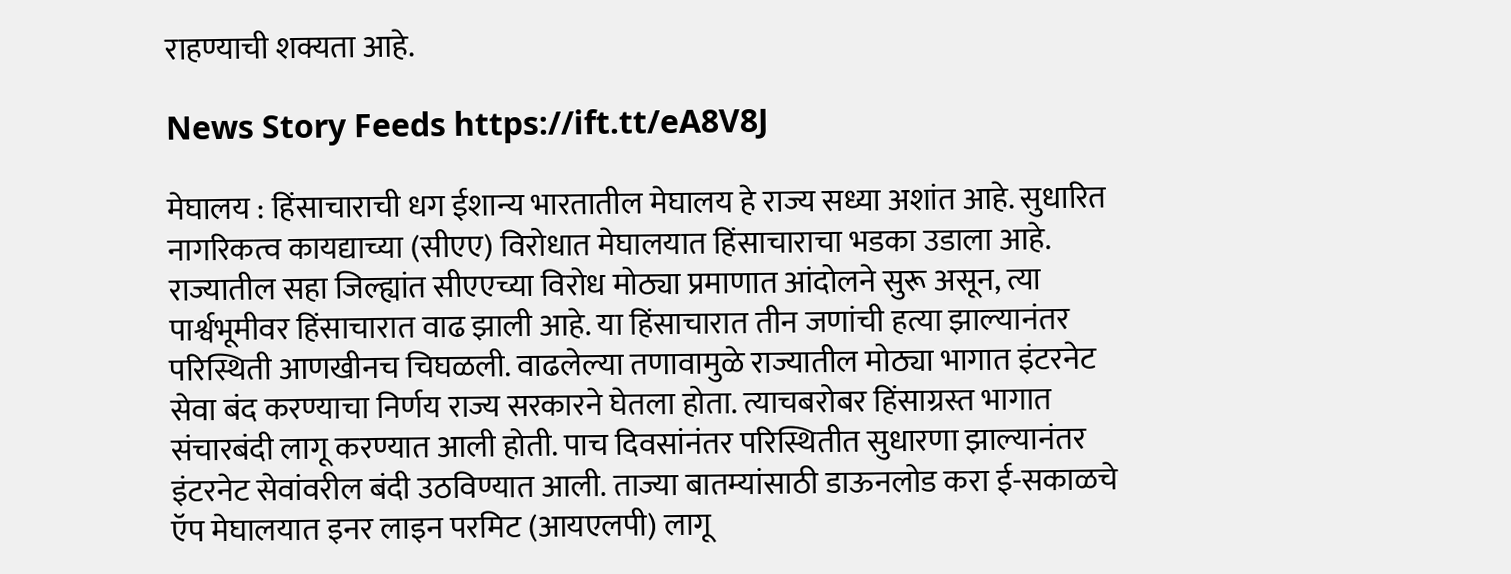राहण्याची शक्यता आहे.

News Story Feeds https://ift.tt/eA8V8J

मेघालय : हिंसाचाराची धग ईशान्य भारतातील मेघालय हे राज्य सध्या अशांत आहे. सुधारित नागरिकत्व कायद्याच्या (सीएए) विरोधात मेघालयात हिंसाचाराचा भडका उडाला आहे. राज्यातील सहा जिल्ह्यांत सीएएच्या विरोध मोठ्या प्रमाणात आंदोलने सुरू असून, त्या पार्श्वभूमीवर हिंसाचारात वाढ झाली आहे. या हिंसाचारात तीन जणांची हत्या झाल्यानंतर परिस्थिती आणखीनच चिघळली. वाढलेल्या तणावामुळे राज्यातील मोठ्या भागात इंटरनेट सेवा बंद करण्याचा निर्णय राज्य सरकारने घेतला होता. त्याचबरोबर हिंसाग्रस्त भागात संचारबंदी लागू करण्यात आली होती. पाच दिवसांनंतर परिस्थितीत सुधारणा झाल्यानंतर इंटरनेट सेवांवरील बंदी उठविण्यात आली. ताज्या बातम्यांसाठी डाऊनलोड करा ई-सकाळचे ऍप मेघालयात इनर लाइन परमिट (आयएलपी) लागू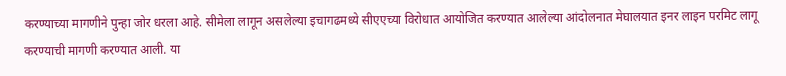करण्याच्या मागणीने पुन्हा जोर धरला आहे. सीमेला लागून असलेल्या इचागढमध्ये सीएएच्या विरोधात आयोजित करण्यात आलेल्या आंदोलनात मेघालयात इनर लाइन परमिट लागू करण्याची मागणी करण्यात आली. या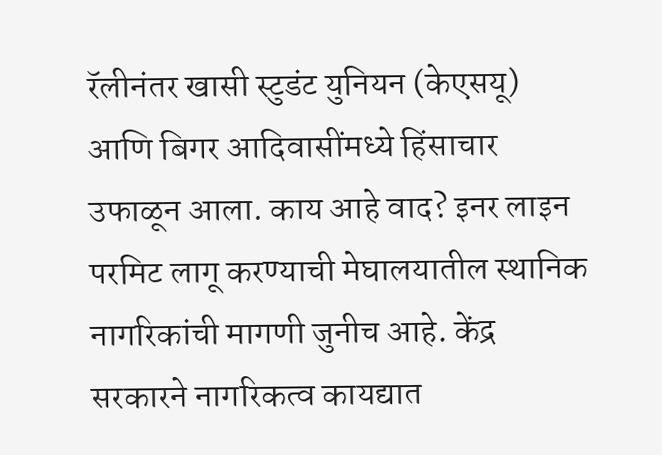रॅलीनंतर खासी स्टुडंट युनियन (केएसयू) आणि बिगर आदिवासींमध्ये हिंसाचार उफाळून आला. काय आहे वाद? इनर लाइन परमिट लागू करण्याची मेघालयातील स्थानिक नागरिकांची मागणी जुनीच आहे. केंद्र सरकारने नागरिकत्व कायद्यात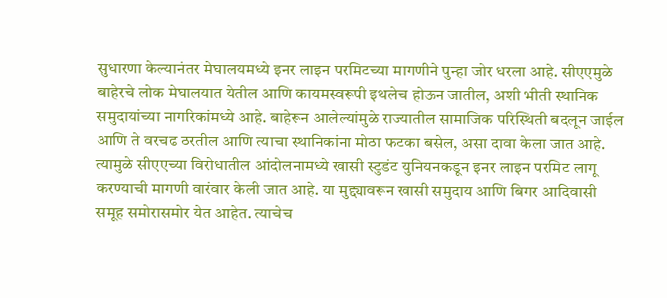सुधारणा केल्यानंतर मेघालयमध्ये इनर लाइन परमिटच्या मागणीने पुन्हा जोर धरला आहे. सीएएमुळे बाहेरचे लोक मेघालयात येतील आणि कायमस्वरूपी इथलेच होऊन जातील, अशी भीती स्थानिक समुदायांच्या नागरिकांमध्ये आहे. बाहेरून आलेल्यांमुळे राज्यातील सामाजिक परिस्थिती बदलून जाईल आणि ते वरचढ ठरतील आणि त्याचा स्थानिकांना मोठा फटका बसेल, असा दावा केला जात आहे. त्यामुळे सीएएच्या विरोधातील आंदोलनामध्ये खासी स्टुडंट युनियनकडून इनर लाइन परमिट लागू करण्याची मागणी वारंवार केली जात आहे. या मुद्द्यावरून खासी समुदाय आणि बिगर आदिवासी समूह समोरासमोर येत आहेत. त्याचेच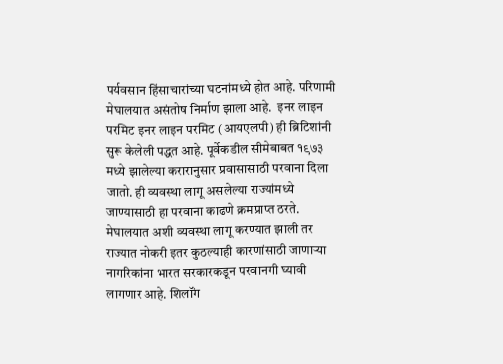पर्यवसान हिंसाचारांच्या घटनांमध्ये होत आहे. परिणामी मेघालयात असंतोष निर्माण झाला आहे.  इनर लाइन परमिट इनर लाइन परमिट (आयएलपी) ही ब्रिटिशांनी सुरू केलेली पद्धत आहे. पूर्वेकडील सीमेबाबत १९७३ मध्ये झालेल्या करारानुसार प्रवासासाठी परवाना दिला जातो. ही व्यवस्था लागू असलेल्या राज्यांमध्ये जाण्यासाठी हा परवाना काढणे क्रमप्राप्त ठरते. मेघालयात अशी व्यवस्था लागू करण्यात झाली तर राज्यात नोकरी इतर कुठल्याही कारणांसाठी जाणाऱ्या नागरिकांना भारत सरकारकडून परवानगी घ्यावी लागणार आहे. शिलॉंग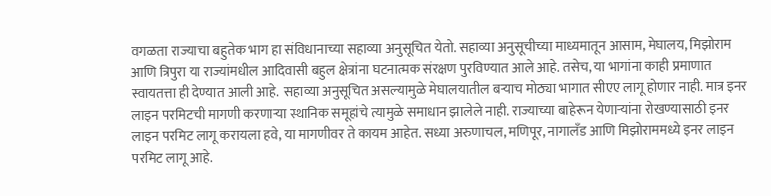वगळता राज्याचा बहुतेक भाग हा संविधानाच्या सहाव्या अनुसूचित येतो. सहाव्या अनुसूचीच्या माध्यमातून आसाम, मेघालय, मिझोराम आणि त्रिपुरा या राज्यांमधील आदिवासी बहुल क्षेत्रांना घटनात्मक संरक्षण पुरविण्यात आले आहे. तसेच, या भागांना काही प्रमाणात स्वायतत्ता ही देण्यात आली आहे.  सहाव्या अनुसूचित असल्यामुळे मेघालयातील बऱ्याच मोठ्या भागात सीएए लागू होणार नाही. मात्र इनर लाइन परमिटची मागणी करणाऱ्या स्थानिक समूहांचे त्यामुळे समाधान झालेले नाही. राज्याच्या बाहेरून येणाऱ्यांना रोखण्यासाठी इनर लाइन परमिट लागू करायला हवे, या मागणीवर ते कायम आहेत. सध्या अरुणाचल, मणिपूर, नागालॅंड आणि मिझोराममध्ये इनर लाइन परमिट लागू आहे.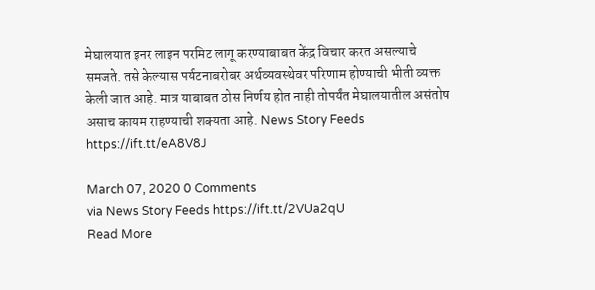मेघालयात इनर लाइन परमिट लागू करण्याबाबत केंद्र विचार करत असल्याचे समजते. तसे केल्यास पर्यटनाबरोबर अर्थव्यवस्थेवर परिणाम होण्याची भीती व्यक्त केली जात आहे. मात्र याबाबत ठोस निर्णय होत नाही तोपर्यंत मेघालयातील असंतोष असाच कायम राहण्याची शक्यता आहे. News Story Feeds https://ift.tt/eA8V8J

March 07, 2020 0 Comments
via News Story Feeds https://ift.tt/2VUa2qU
Read More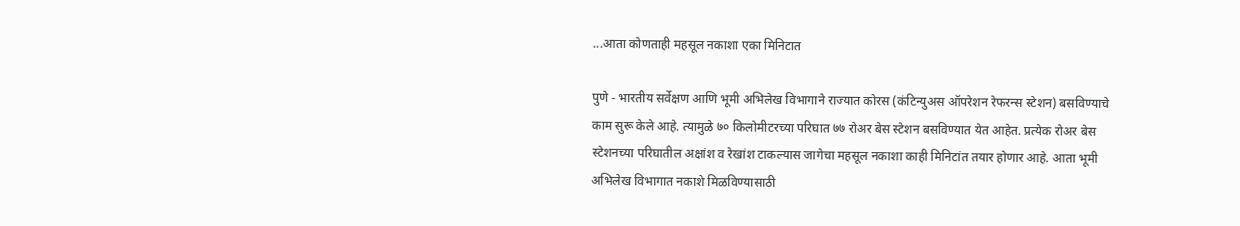...आता कोणताही महसूल नकाशा एका मिनिटात

पुणे - भारतीय सर्वेक्षण आणि भूमी अभिलेख विभागाने राज्यात कोरस (कंटिन्युअस ऑपरेशन रेफरन्स स्टेशन) बसविण्याचे काम सुरू केले आहे. त्यामुळे ७० किलोमीटरच्या परिघात ७७ रोअर बेस स्टेशन बसविण्यात येत आहेत. प्रत्येक रोअर बेस स्टेशनच्या परिघातील अक्षांश व रेखांश टाकल्यास जागेचा महसूल नकाशा काही मिनिटांत तयार होणार आहे. आता भूमी अभिलेख विभागात नकाशे मिळविण्यासाठी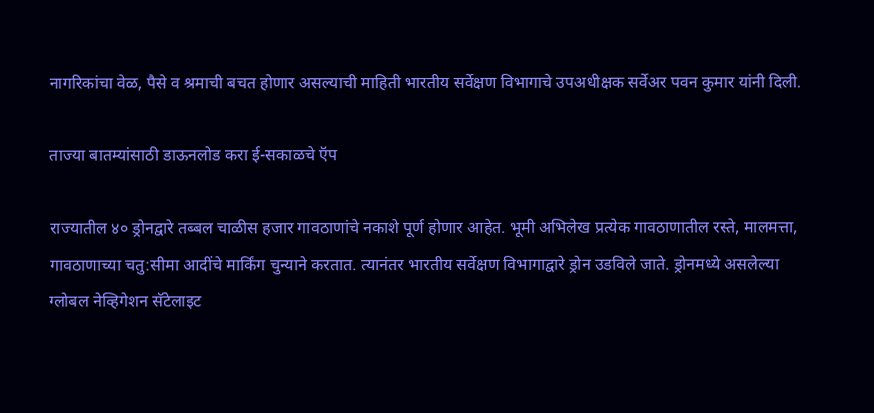नागरिकांचा वेळ, पैसे व श्रमाची बचत होणार असल्याची माहिती भारतीय सर्वेक्षण विभागाचे उपअधीक्षक सर्वेअर पवन कुमार यांनी दिली.

ताज्या बातम्यांसाठी डाऊनलोड करा ई-सकाळचे ऍप

राज्यातील ४० ड्रोनद्वारे तब्बल चाळीस हजार गावठाणांचे नकाशे पूर्ण होणार आहेत. भूमी अभिलेख प्रत्येक गावठाणातील रस्ते, मालमत्ता, गावठाणाच्या चतु:सीमा आदींचे मार्किंग चुन्याने करतात. त्यानंतर भारतीय सर्वेक्षण विभागाद्वारे ड्रोन उडविले जाते. ड्रोनमध्ये असलेल्या ग्लोबल नेव्हिगेशन सॅटेलाइट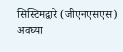सिस्टिमद्वारे (जीएनएसएस) अवघ्या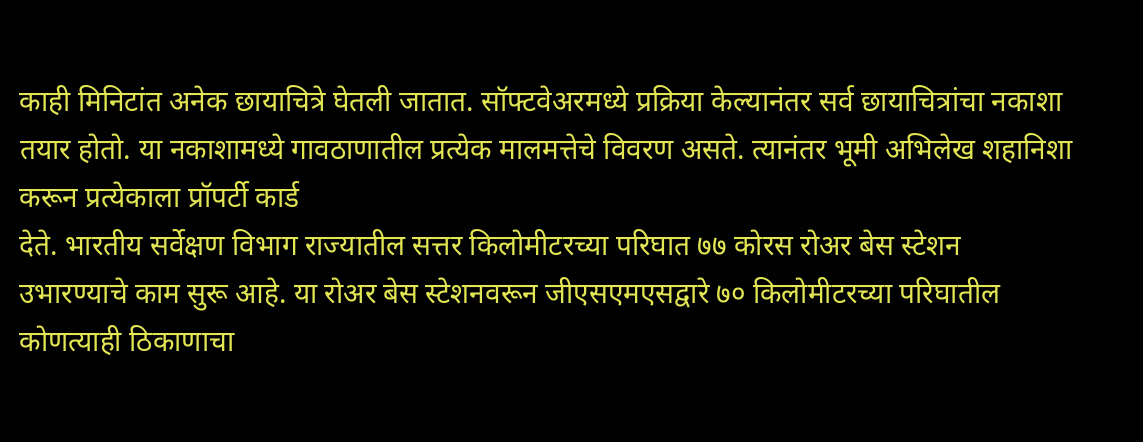काही मिनिटांत अनेक छायाचित्रे घेतली जातात. सॉफ्टवेअरमध्ये प्रक्रिया केल्यानंतर सर्व छायाचित्रांचा नकाशा तयार होतो. या नकाशामध्ये गावठाणातील प्रत्येक मालमत्तेचे विवरण असते. त्यानंतर भूमी अभिलेख शहानिशा करून प्रत्येकाला प्रॉपर्टी कार्ड
देते. भारतीय सर्वेक्षण विभाग राज्यातील सत्तर किलोमीटरच्या परिघात ७७ कोरस रोअर बेस स्टेशन उभारण्याचे काम सुरू आहे. या रोअर बेस स्टेशनवरून जीएसएमएसद्वारे ७० किलोमीटरच्या परिघातील कोणत्याही ठिकाणाचा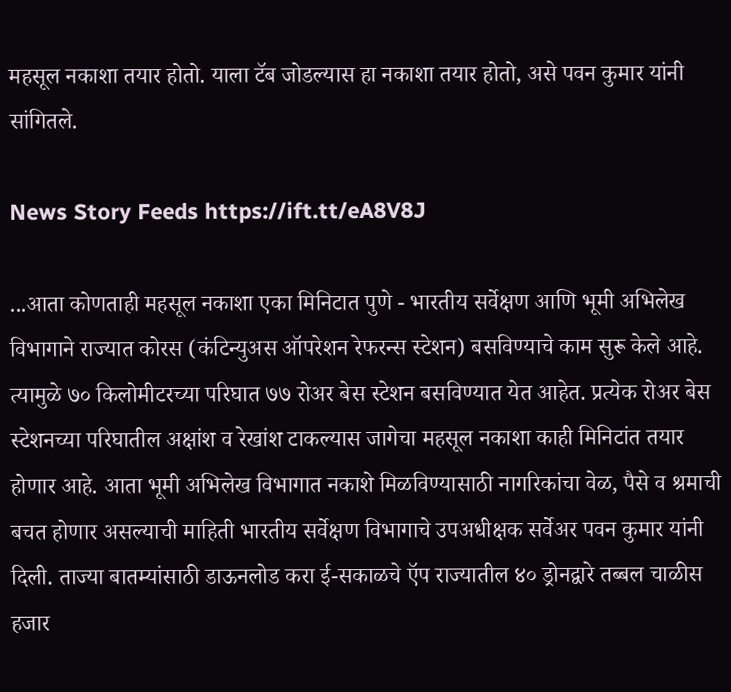महसूल नकाशा तयार होतो. याला टॅब जोडल्यास हा नकाशा तयार होतो, असे पवन कुमार यांनी सांगितले.

News Story Feeds https://ift.tt/eA8V8J

...आता कोणताही महसूल नकाशा एका मिनिटात पुणे - भारतीय सर्वेक्षण आणि भूमी अभिलेख विभागाने राज्यात कोरस (कंटिन्युअस ऑपरेशन रेफरन्स स्टेशन) बसविण्याचे काम सुरू केले आहे. त्यामुळे ७० किलोमीटरच्या परिघात ७७ रोअर बेस स्टेशन बसविण्यात येत आहेत. प्रत्येक रोअर बेस स्टेशनच्या परिघातील अक्षांश व रेखांश टाकल्यास जागेचा महसूल नकाशा काही मिनिटांत तयार होणार आहे. आता भूमी अभिलेख विभागात नकाशे मिळविण्यासाठी नागरिकांचा वेळ, पैसे व श्रमाची बचत होणार असल्याची माहिती भारतीय सर्वेक्षण विभागाचे उपअधीक्षक सर्वेअर पवन कुमार यांनी दिली. ताज्या बातम्यांसाठी डाऊनलोड करा ई-सकाळचे ऍप राज्यातील ४० ड्रोनद्वारे तब्बल चाळीस हजार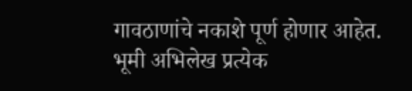गावठाणांचे नकाशे पूर्ण होणार आहेत. भूमी अभिलेख प्रत्येक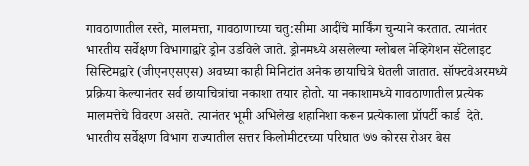गावठाणातील रस्ते, मालमत्ता, गावठाणाच्या चतु:सीमा आदींचे मार्किंग चुन्याने करतात. त्यानंतर भारतीय सर्वेक्षण विभागाद्वारे ड्रोन उडविले जाते. ड्रोनमध्ये असलेल्या ग्लोबल नेव्हिगेशन सॅटेलाइट सिस्टिमद्वारे (जीएनएसएस) अवघ्या काही मिनिटांत अनेक छायाचित्रे घेतली जातात. सॉफ्टवेअरमध्ये प्रक्रिया केल्यानंतर सर्व छायाचित्रांचा नकाशा तयार होतो. या नकाशामध्ये गावठाणातील प्रत्येक मालमत्तेचे विवरण असते. त्यानंतर भूमी अभिलेख शहानिशा करून प्रत्येकाला प्रॉपर्टी कार्ड  देते. भारतीय सर्वेक्षण विभाग राज्यातील सत्तर किलोमीटरच्या परिघात ७७ कोरस रोअर बेस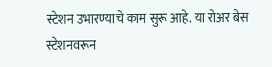स्टेशन उभारण्याचे काम सुरू आहे. या रोअर बेस स्टेशनवरून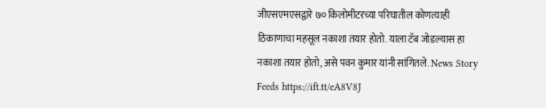जीएसएमएसद्वारे ७० किलोमीटरच्या परिघातील कोणत्याही ठिकाणाचा महसूल नकाशा तयार होतो. याला टॅब जोडल्यास हा नकाशा तयार होतो, असे पवन कुमार यांनी सांगितले. News Story Feeds https://ift.tt/eA8V8J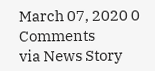March 07, 2020 0 Comments
via News Story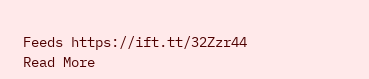Feeds https://ift.tt/32Zzr44
Read More